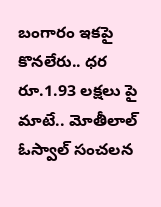బంగారం ఇకపై కొనలేరు.. ధర రూ.1.93 లక్షలు పై మాటే.. మోతీలాల్ ఓస్వాల్ సంచలన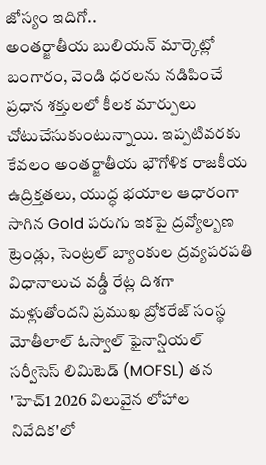జోస్యం ఇదిగో..
అంతర్జాతీయ బులియన్ మార్కెట్లో బంగారం, వెండి ధరలను నడిపించే ప్రధాన శక్తులలో కీలక మార్పులు చోటుచేసుకుంటున్నాయి. ఇప్పటివరకు కేవలం అంతర్జాతీయ భౌగోళిక రాజకీయ ఉద్రిక్తతలు, యుద్ధ భయాల ఆధారంగా సాగిన Gold పరుగు ఇకపై ద్రవ్యోల్బణ ట్రెండ్లు, సెంట్రల్ బ్యాంకుల ద్రవ్యపరపతి విధానాలుచ వడ్డీ రేట్ల దిశగా మళ్లుతోందని ప్రముఖ బ్రోకరేజ్ సంస్థ మోతీలాల్ ఓస్వాల్ ఫైనాన్షియల్ సర్వీసెస్ లిమిటెడ్ (MOFSL) తన 'హెచ్1 2026 విలువైన లోహాల నివేదిక'లో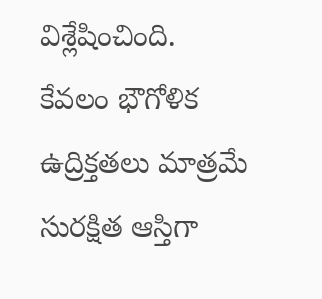విశ్లేషించింది.
కేవలం భౌగోళిక ఉద్రిక్తతలు మాత్రమే సురక్షిత ఆస్తిగా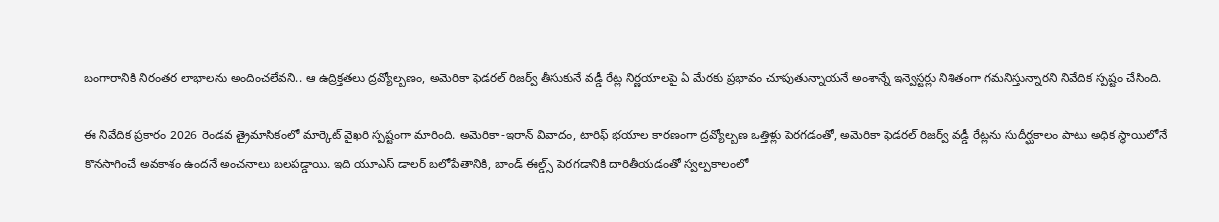బంగారానికి నిరంతర లాభాలను అందించలేవని.. ఆ ఉద్రిక్తతలు ద్రవ్యోల్బణం, అమెరికా ఫెడరల్ రిజర్వ్ తీసుకునే వడ్డీ రేట్ల నిర్ణయాలపై ఏ మేరకు ప్రభావం చూపుతున్నాయనే అంశాన్నే ఇన్వెస్టర్లు నిశితంగా గమనిస్తున్నారని నివేదిక స్పష్టం చేసింది.

ఈ నివేదిక ప్రకారం 2026 రెండవ త్రైమాసికంలో మార్కెట్ వైఖరి స్పష్టంగా మారింది. అమెరికా-ఇరాన్ వివాదం, టారిఫ్ భయాల కారణంగా ద్రవ్యోల్బణ ఒత్తిళ్లు పెరగడంతో, అమెరికా ఫెడరల్ రిజర్వ్ వడ్డీ రేట్లను సుదీర్ఘకాలం పాటు అధిక స్థాయిలోనే కొనసాగించే అవకాశం ఉందనే అంచనాలు బలపడ్డాయి. ఇది యూఎస్ డాలర్ బలోపేతానికి, బాండ్ ఈల్డ్స్ పెరగడానికి దారితీయడంతో స్వల్పకాలంలో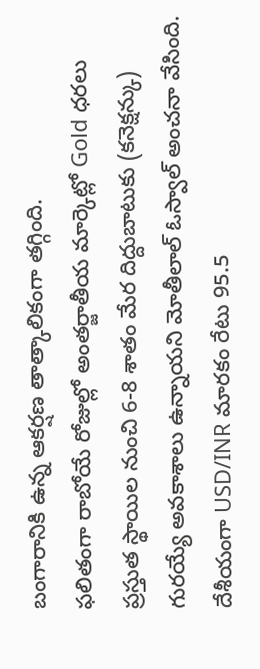బంగారానికి ఉన్న ఆకర్షణ తాత్కాలికంగా తగ్గింది.
ఫలితంగా రాబోయే రోజుల్లో అంతర్జాతీయ మార్కెట్లో Gold ధరలు ప్రస్తుత స్థాయిల నుంచి 6-8 శాతం మేర దిద్దుబాటుకు (కనెక్షన్కు) గురయ్యే అవకాశాలు ఉన్నాయని మోతీలాల్ ఓస్వాల్ అంచనా వేసింది. దేశీయంగా USD/INR మారకం రేటు 95.5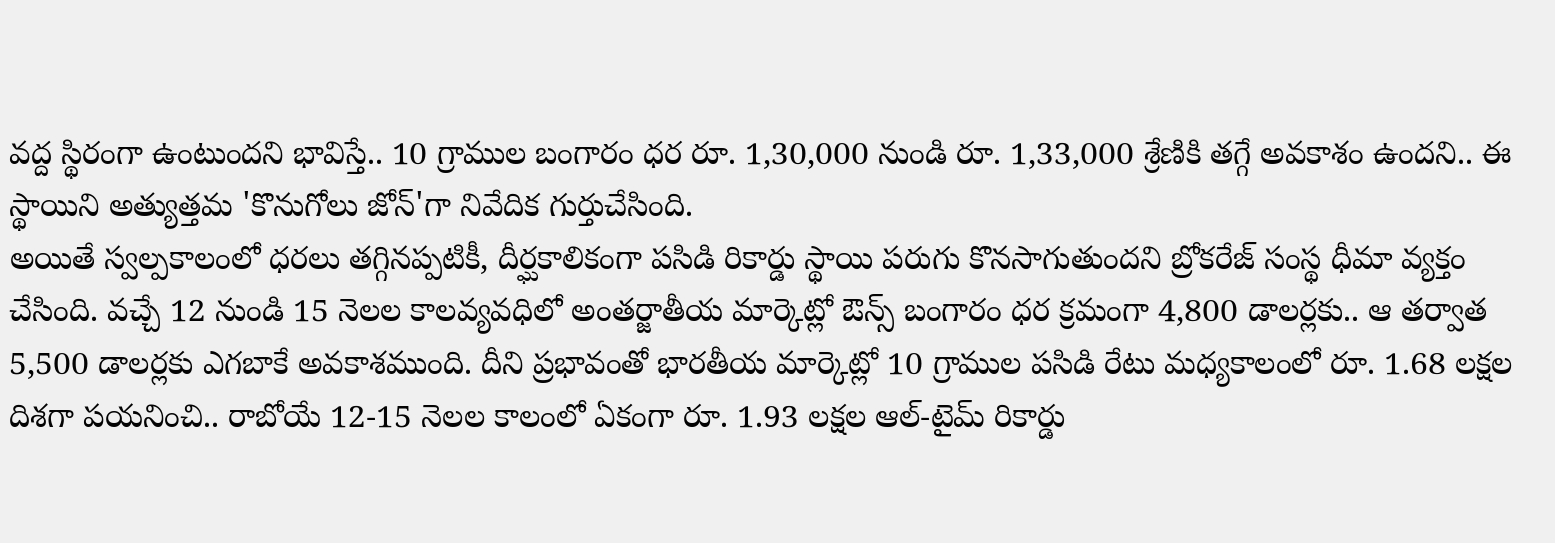వద్ద స్థిరంగా ఉంటుందని భావిస్తే.. 10 గ్రాముల బంగారం ధర రూ. 1,30,000 నుండి రూ. 1,33,000 శ్రేణికి తగ్గే అవకాశం ఉందని.. ఈ స్థాయిని అత్యుత్తమ 'కొనుగోలు జోన్'గా నివేదిక గుర్తుచేసింది.
అయితే స్వల్పకాలంలో ధరలు తగ్గినప్పటికీ, దీర్ఘకాలికంగా పసిడి రికార్డు స్థాయి పరుగు కొనసాగుతుందని బ్రోకరేజ్ సంస్థ ధీమా వ్యక్తం చేసింది. వచ్చే 12 నుండి 15 నెలల కాలవ్యవధిలో అంతర్జాతీయ మార్కెట్లో ఔన్స్ బంగారం ధర క్రమంగా 4,800 డాలర్లకు.. ఆ తర్వాత 5,500 డాలర్లకు ఎగబాకే అవకాశముంది. దీని ప్రభావంతో భారతీయ మార్కెట్లో 10 గ్రాముల పసిడి రేటు మధ్యకాలంలో రూ. 1.68 లక్షల దిశగా పయనించి.. రాబోయే 12-15 నెలల కాలంలో ఏకంగా రూ. 1.93 లక్షల ఆల్-టైమ్ రికార్డు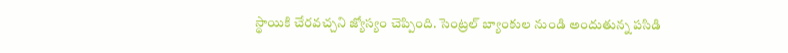స్థాయికి చేరవచ్చని జ్యోస్యం చెప్పింది. సెంట్రల్ బ్యాంకుల నుండి అందుతున్న పసిడి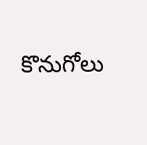కొనుగోలు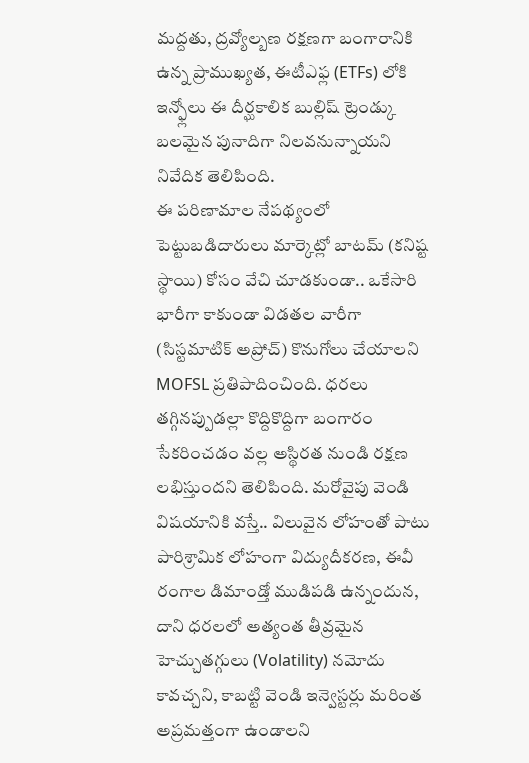మద్దతు, ద్రవ్యోల్బణ రక్షణగా బంగారానికి ఉన్న ప్రాముఖ్యత, ఈటీఎఫ్ల (ETFs) లోకి ఇన్ఫ్లోలు ఈ దీర్ఘకాలిక బుల్లిష్ ట్రెండ్కు బలమైన పునాదిగా నిలవనున్నాయని నివేదిక తెలిపింది.
ఈ పరిణామాల నేపథ్యంలో పెట్టుబడిదారులు మార్కెట్లో బాటమ్ (కనిష్ట స్థాయి) కోసం వేచి చూడకుండా.. ఒకేసారి భారీగా కాకుండా విడతల వారీగా (సిస్టమాటిక్ అప్రోచ్) కొనుగోలు చేయాలని MOFSL ప్రతిపాదించింది. ధరలు తగ్గినప్పుడల్లా కొద్దికొద్దిగా బంగారం సేకరించడం వల్ల అస్థిరత నుండి రక్షణ లభిస్తుందని తెలిపింది. మరోవైపు వెండి విషయానికి వస్తే.. విలువైన లోహంతో పాటు పారిశ్రామిక లోహంగా విద్యుదీకరణ, ఈవీ రంగాల డిమాండ్తో ముడిపడి ఉన్నందున, దాని ధరలలో అత్యంత తీవ్రమైన హెచ్చుతగ్గులు (Volatility) నమోదు కావచ్చని, కాబట్టి వెండి ఇన్వెస్టర్లు మరింత అప్రమత్తంగా ఉండాలని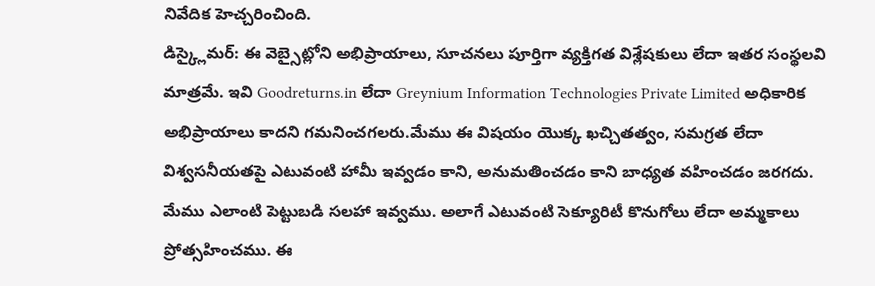నివేదిక హెచ్చరించింది.
డిస్క్లైమర్: ఈ వెబ్సైట్లోని అభిప్రాయాలు, సూచనలు పూర్తిగా వ్యక్తిగత విశ్లేషకులు లేదా ఇతర సంస్థలవి మాత్రమే. ఇవి Goodreturns.in లేదా Greynium Information Technologies Private Limited అధికారిక అభిప్రాయాలు కాదని గమనించగలరు.మేము ఈ విషయం యొక్క ఖచ్చితత్వం, సమగ్రత లేదా విశ్వసనీయతపై ఎటువంటి హామీ ఇవ్వడం కాని, అనుమతించడం కాని బాధ్యత వహించడం జరగదు. మేము ఎలాంటి పెట్టుబడి సలహా ఇవ్వము. అలాగే ఎటువంటి సెక్యూరిటీ కొనుగోలు లేదా అమ్మకాలు ప్రోత్సహించము. ఈ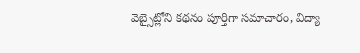వెబ్సైట్లోని కథనం పూర్తిగా సమాచారం, విద్యా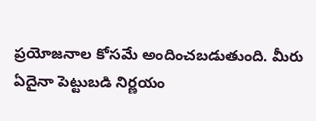ప్రయోజనాల కోసమే అందించబడుతుంది. మీరు ఏదైనా పెట్టుబడి నిర్ణయం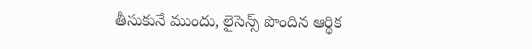తీసుకునే ముందు, లైసెన్స్ పొందిన ఆర్థిక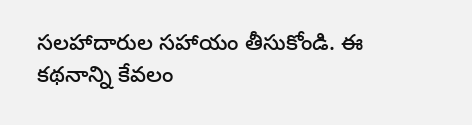సలహాదారుల సహాయం తీసుకోండి. ఈ కథనాన్ని కేవలం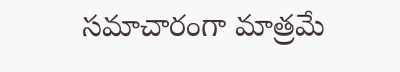సమాచారంగా మాత్రమే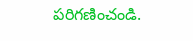పరిగణించండి.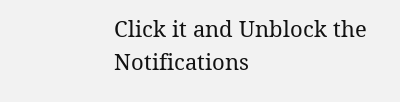Click it and Unblock the Notifications